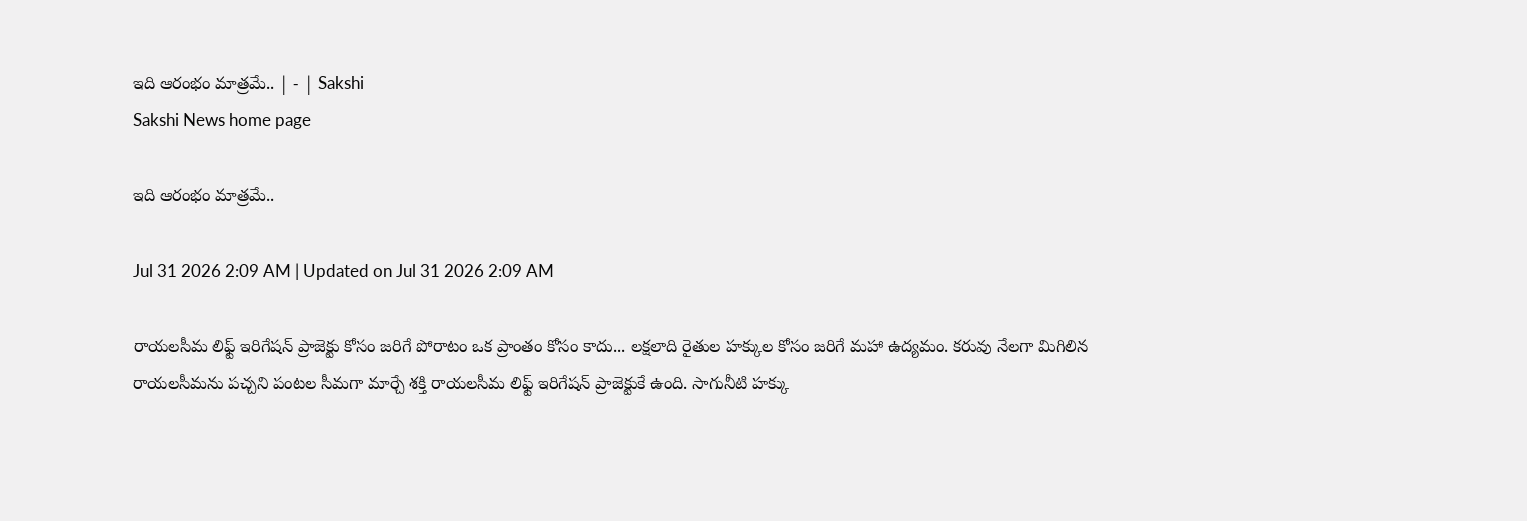ఇది ఆరంభం మాత్రమే.. | - | Sakshi
Sakshi News home page

ఇది ఆరంభం మాత్రమే..

Jul 31 2026 2:09 AM | Updated on Jul 31 2026 2:09 AM

రాయలసీమ లిఫ్ట్‌ ఇరిగేషన్‌ ప్రాజెక్టు కోసం జరిగే పోరాటం ఒక ప్రాంతం కోసం కాదు... లక్షలాది రైతుల హక్కుల కోసం జరిగే మహా ఉద్యమం. కరువు నేలగా మిగిలిన రాయలసీమను పచ్చని పంటల సీమగా మార్చే శక్తి రాయలసీమ లిఫ్ట్‌ ఇరిగేషన్‌ ప్రాజెక్టుకే ఉంది. సాగునీటి హక్కు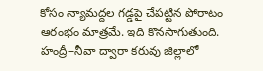కోసం న్యామద్దల గడ్డపై చేపట్టిన పోరాటం ఆరంభం మాత్రమే. ఇది కొనసాగుతుంది. హంద్రీ–నీవా ద్వారా కరువు జిల్లాలో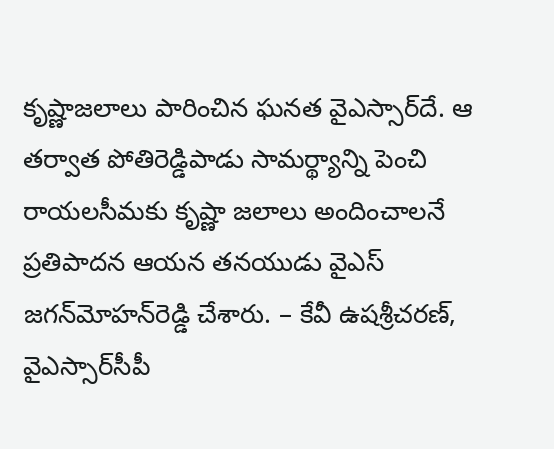కృష్ణాజలాలు పారించిన ఘనత వైఎస్సార్‌దే. ఆ తర్వాత పోతిరెడ్డిపాడు సామర్థ్యాన్ని పెంచి రాయలసీమకు కృష్ణా జలాలు అందించాలనే ప్రతిపాదన ఆయన తనయుడు వైఎస్‌ జగన్‌మోహన్‌రెడ్డి చేశారు. – కేవీ ఉషశ్రీచరణ్‌, వైఎస్సార్‌సీపీ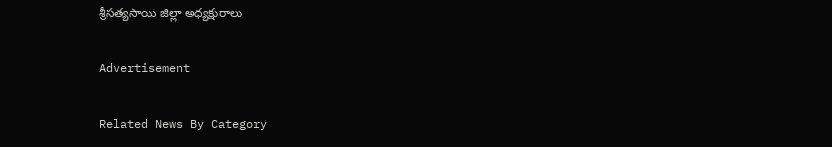శ్రీసత్యసాయి జిల్లా అధ్యక్షురాలు

Advertisement

Related News By Category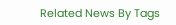Related News By Tags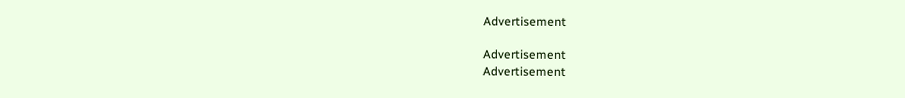Advertisement

Advertisement
Advertisement